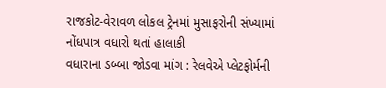રાજકોટ-વેરાવળ લોકલ ટ્રેનમાં મુસાફરોની સંખ્યામાં નોંધપાત્ર વધારો થતાં હાલાકી
વધારાના ડબ્બા જોડવા માંગ : રેલવેએ પ્લેટફોર્મની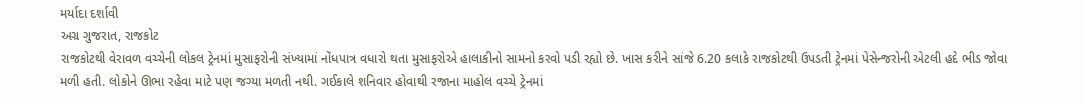મર્યાદા દર્શાવી
અગ્ર ગુજરાત, રાજકોટ
રાજકોટથી વેરાવળ વચ્ચેની લોકલ ટ્રેનમાં મુસાફરોની સંખ્યામાં નોંધપાત્ર વધારો થતા મુસાફરોએ હાલાકીનો સામનો કરવો પડી રહ્યો છે. ખાસ કરીને સાંજે 6.20 કલાકે રાજકોટથી ઉપડતી ટ્રેનમાં પેસેન્જરોની એટલી હદે ભીડ જોવા મળી હતી. લોકોને ઊભા રહેવા માટે પણ જગ્યા મળતી નથી. ગઈકાલે શનિવાર હોવાથી રજાના માહોલ વચ્ચે ટ્રેનમાં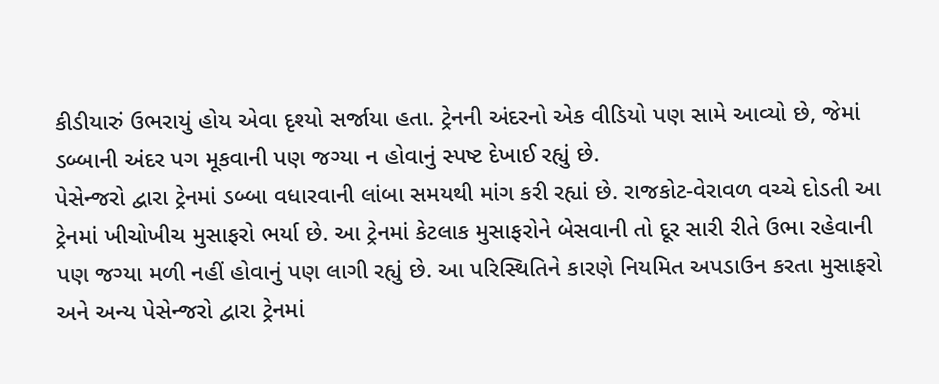કીડીયારું ઉભરાયું હોય એવા દૃશ્યો સર્જાયા હતા. ટ્રેનની અંદરનો એક વીડિયો પણ સામે આવ્યો છે, જેમાં ડબ્બાની અંદર પગ મૂકવાની પણ જગ્યા ન હોવાનું સ્પષ્ટ દેખાઈ રહ્યું છે.
પેસેન્જરો દ્વારા ટ્રેનમાં ડબ્બા વધારવાની લાંબા સમયથી માંગ કરી રહ્યાં છે. રાજકોટ-વેરાવળ વચ્ચે દોડતી આ ટ્રેનમાં ખીચોખીચ મુસાફરો ભર્યા છે. આ ટ્રેનમાં કેટલાક મુસાફરોને બેસવાની તો દૂર સારી રીતે ઉભા રહેવાની પણ જગ્યા મળી નહીં હોવાનું પણ લાગી રહ્યું છે. આ પરિસ્થિતિને કારણે નિયમિત અપડાઉન કરતા મુસાફરો અને અન્ય પેસેન્જરો દ્વારા ટ્રેનમાં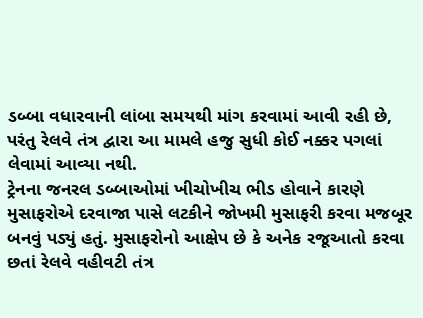ડબ્બા વધારવાની લાંબા સમયથી માંગ કરવામાં આવી રહી છે, પરંતુ રેલવે તંત્ર દ્વારા આ મામલે હજુ સુધી કોઈ નક્કર પગલાં લેવામાં આવ્યા નથી.
ટ્રેનના જનરલ ડબ્બાઓમાં ખીચોખીચ ભીડ હોવાને કારણે મુસાફરોએ દરવાજા પાસે લટકીને જોખમી મુસાફરી કરવા મજબૂર બનવું પડ્યું હતું. મુસાફરોનો આક્ષેપ છે કે અનેક રજૂઆતો કરવા છતાં રેલવે વહીવટી તંત્ર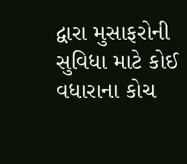દ્વારા મુસાફરોની સુવિધા માટે કોઈ વધારાના કોચ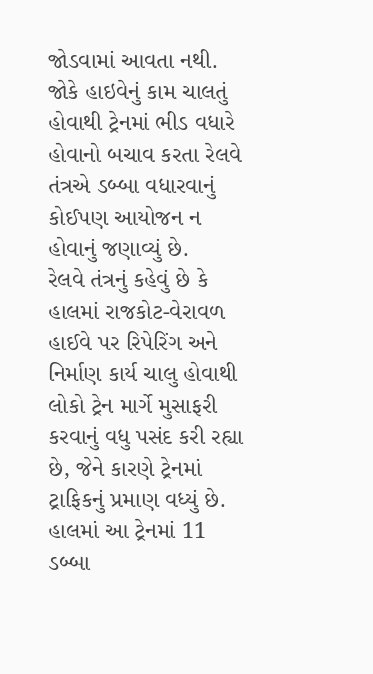જોડવામાં આવતા નથી. જોકે હાઇવેનું કામ ચાલતું હોવાથી ટ્રેનમાં ભીડ વધારે હોવાનો બચાવ કરતા રેલવે તંત્રએ ડબ્બા વધારવાનું કોઈપણ આયોજન ન હોવાનું જણાવ્યું છે.
રેલવે તંત્રનું કહેવું છે કે હાલમાં રાજકોટ-વેરાવળ હાઈવે પર રિપેરિંગ અને નિર્માણ કાર્ય ચાલુ હોવાથી લોકો ટ્રેન માર્ગે મુસાફરી કરવાનું વધુ પસંદ કરી રહ્યા છે, જેને કારણે ટ્રેનમાં ટ્રાફિકનું પ્રમાણ વધ્યું છે. હાલમાં આ ટ્રેનમાં 11 ડબ્બા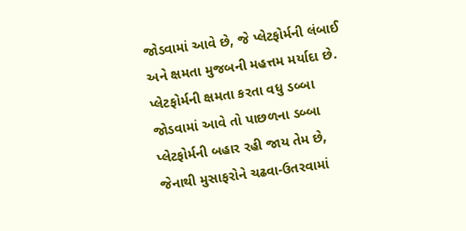જોડવામાં આવે છે, જે પ્લેટફોર્મની લંબાઈ અને ક્ષમતા મુજબની મહત્તમ મર્યાદા છે. પ્લેટફોર્મની ક્ષમતા કરતા વધુ ડબ્બા જોડવામાં આવે તો પાછળના ડબ્બા પ્લેટફોર્મની બહાર રહી જાય તેમ છે, જેનાથી મુસાફરોને ચઢવા-ઉતરવામાં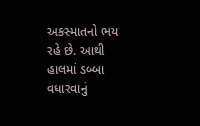અકસ્માતનો ભય રહે છે. આથી હાલમાં ડબ્બા વધારવાનું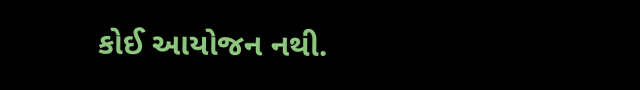કોઈ આયોજન નથી.